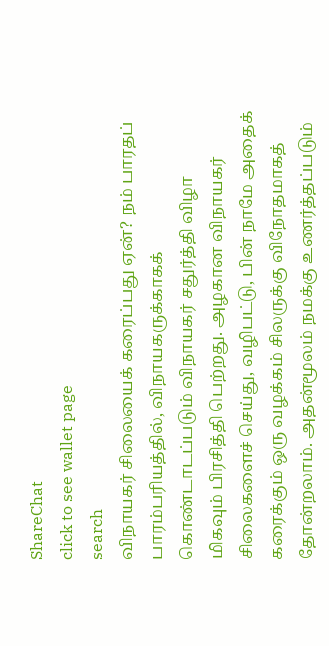ShareChat
click to see wallet page
search
விநாயகர் சிலையைக் கரைப்பது ஏன்? நம் பாரதப் பாரம்பரியத்தில், விநாயகருக்காகக் கொண்டாடப்படும் விநாயகர் சதுர்த்தி விழா மிகவும் பிரசித்தி பெற்றது. அழகான விநாயகர் சிலைகளைச் செய்து, வழிபட்டு, பின் நாமே அதைக் கரைக்கும் ஒரு வழக்கம் சிலருக்கு விநோதமாகத் தோன்றலாம். அதன்மூலம் நமக்கு உணர்த்தப்படும்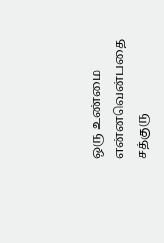ஒரு உண்மை என்னவென்பதை சத்குரு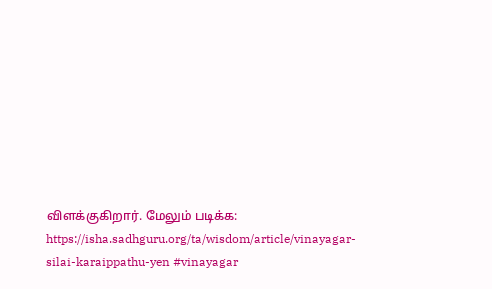விளக்குகிறார். மேலும் படிக்க: https://isha.sadhguru.org/ta/wisdom/article/vinayagar-silai-karaippathu-yen #vinayagar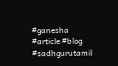#ganesha #article #blog #sadhgurutamil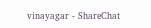vinayagar - ShareChat